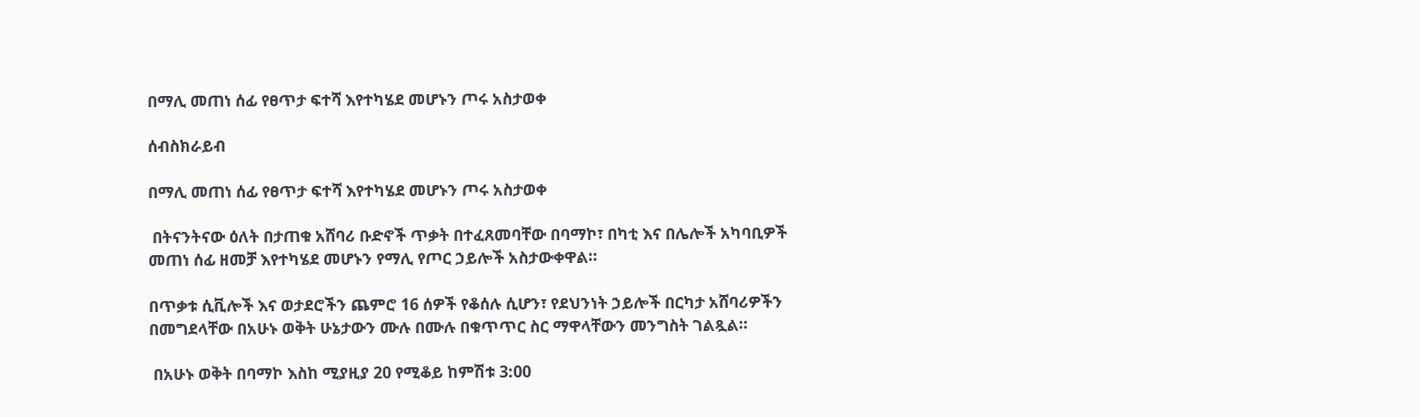በማሊ መጠነ ሰፊ የፀጥታ ፍተሻ እየተካሄደ መሆኑን ጦሩ አስታወቀ

ሰብስክራይብ

በማሊ መጠነ ሰፊ የፀጥታ ፍተሻ እየተካሄደ መሆኑን ጦሩ አስታወቀ

 በትናንትናው ዕለት በታጠቁ አሸባሪ ቡድኖች ጥቃት በተፈጸመባቸው በባማኮ፣ በካቲ እና በሌሎች አካባቢዎች መጠነ ሰፊ ዘመቻ እየተካሄደ መሆኑን የማሊ የጦር ኃይሎች አስታውቀዋል።

በጥቃቱ ሲቪሎች እና ወታደሮችን ጨምሮ 16 ሰዎች የቆሰሉ ሲሆን፣ የደህንነት ኃይሎች በርካታ አሸባሪዎችን በመግደላቸው በአሁኑ ወቅት ሁኔታውን ሙሉ በሙሉ በቁጥጥር ስር ማዋላቸውን መንግስት ገልጿል።

 በአሁኑ ወቅት በባማኮ እስከ ሚያዚያ 20 የሚቆይ ከምሽቱ 3:00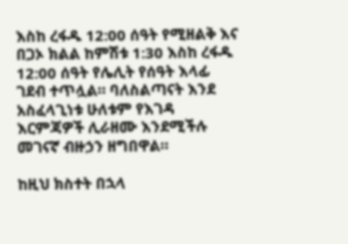እስከ ረፋዱ 12:00 ሰዓት የሚዘልቅ እና በጋኦ ክልል ከምሽቱ 1:30 እስከ ረፋዱ 12:00 ሰዓት የሌሊት የሰዓት እላፊ ገደብ ተጥሏል። ባለስልጣናት እንደ አስፈላጊነቱ ሁለቱም የእገዳ እርምጃዎች ሊራዘሙ እንደሚችሉ መገናኛ ብዙኃን ዘግበዋል።

ከዚህ ክስተት በኋላ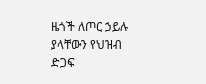ዜጎች ለጦር ኃይሉ ያላቸውን የህዝብ ድጋፍ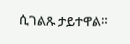ሲገልጹ ታይተዋል።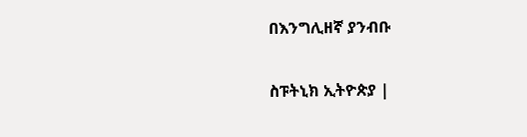በእንግሊዘኛ ያንብቡ

ስፑትኒክ ኢትዮጵያ |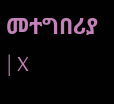መተግበሪያ | X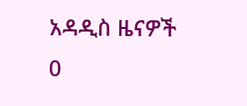አዳዲስ ዜናዎች
0